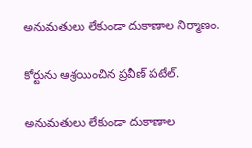అనుమతులు లేకుండా దుకాణాల నిర్మాణం.

కోర్టును ఆశ్రయించిన ప్రవీణ్ పటేల్.

అనుమతులు లేకుండా దుకాణాల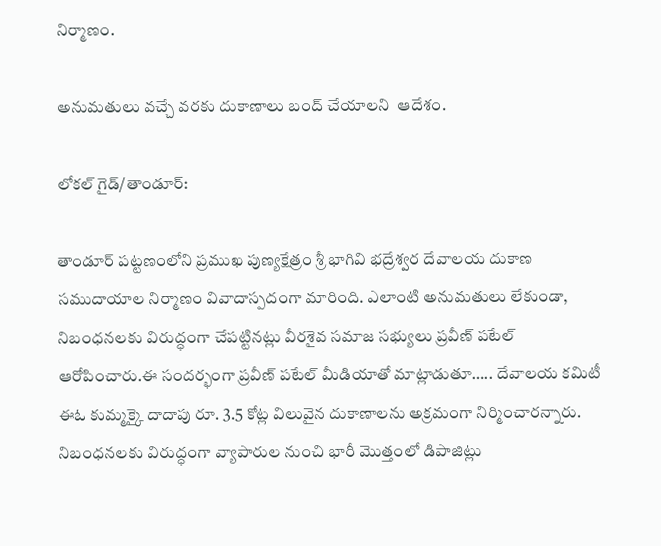నిర్మాణం.

అనుమతులు వచ్చే వరకు దుకాణాలు బంద్ చేయాలని  ఆదేశం.

లోకల్ గైడ్/తాండూర్:

తాండూర్ పట్టణంలోని ప్రముఖ పుణ్యక్షేత్రం శ్రీ భాగివి భద్రేశ్వర దేవాలయ దుకాణ సముదాయాల నిర్మాణం వివాదాస్పదంగా మారింది. ఎలాంటి అనుమతులు లేకుండా, నిబంధనలకు విరుద్ధంగా చేపట్టినట్లు వీరశైవ సమాజ సభ్యులు ప్రవీణ్ పటేల్ ఆరోపించారు.ఈ సందర్భంగా ప్రవీణ్ పటేల్ మీడియాతో మాట్లాడుతూ….. దేవాలయ కమిటీ ఈఓ కుమ్మక్కై దాదాపు రూ. 3.5 కోట్ల విలువైన దుకాణాలను అక్రమంగా నిర్మించారన్నారు. నిబంధనలకు విరుద్ధంగా వ్యాపారుల నుంచి భారీ మొత్తంలో డిపాజిట్లు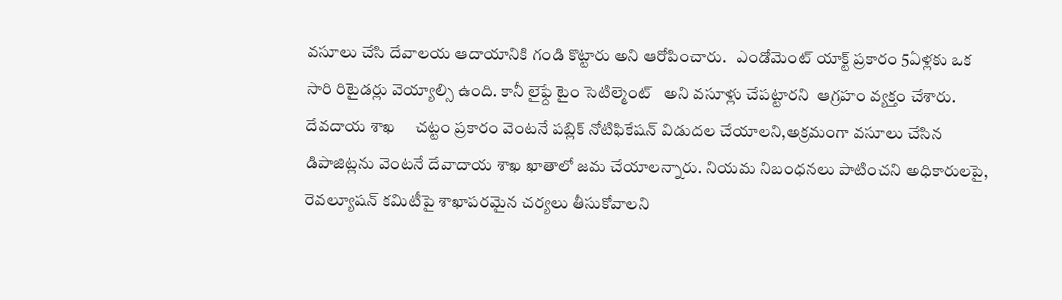వసూలు చేసి దేవాలయ ఆదాయానికి గండి కొట్టారు అని ఆరోపించారు.   ఎండోమెంట్ యాక్ట్ ప్రకారం 5ఏళ్లకు ఒక సారి రిటైడర్లు వెయ్యాల్సి ఉంది. కానీ లైఫ్దే టైం సెటిల్మెంట్   అని వసూళ్లు చేపట్టారని  ఆగ్రహం వ్యక్తం చేశారు. దేవదాయ శాఖ     చట్టం ప్రకారం వెంటనే పబ్లిక్ నోటిఫికేషన్ విడుదల చేయాలని,అక్రమంగా వసూలు చేసిన డిపాజిట్లను వెంటనే దేవాదాయ శాఖ ఖాతాలో జమ చేయాలన్నారు. నియమ నిబంధనలు పాటించని అధికారులపై, రెవల్యూషన్ కమిటీపై శాఖాపరమైన చర్యలు తీసుకోవాలని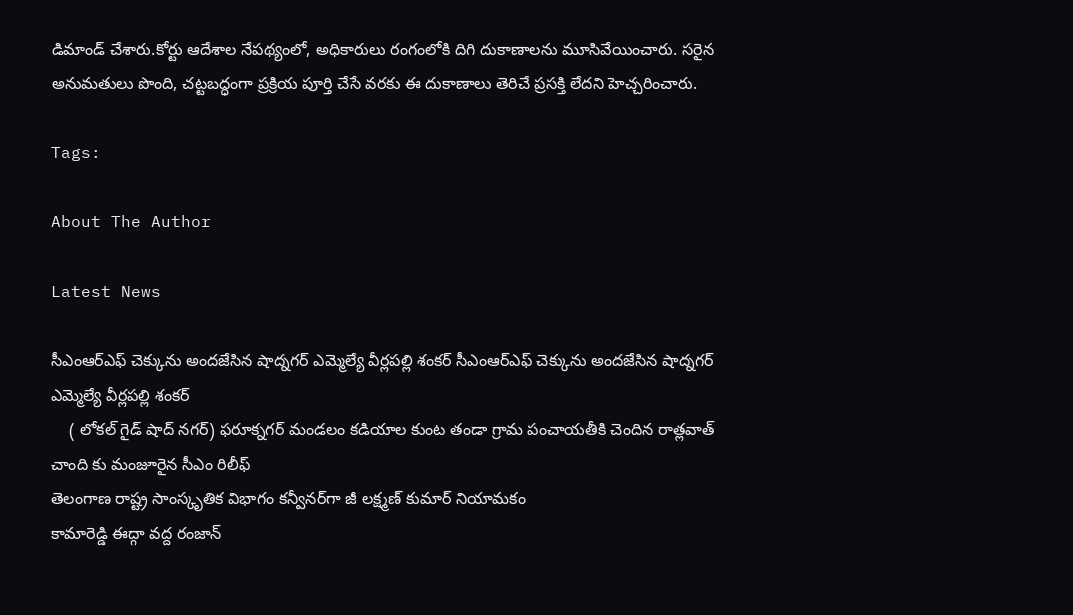డిమాండ్ చేశారు.కోర్టు ఆదేశాల నేపథ్యంలో, అధికారులు రంగంలోకి దిగి దుకాణాలను మూసివేయించారు. సరైన అనుమతులు పొంది, చట్టబద్ధంగా ప్రక్రియ పూర్తి చేసే వరకు ఈ దుకాణాలు తెరిచే ప్రసక్తి లేదని హెచ్చరించారు.

Tags:

About The Author

Latest News

సీఎంఆర్ఎఫ్ చెక్కును అందజేసిన షాద్నగర్ ఎమ్మెల్యే వీర్లపల్లి శంకర్ సీఎంఆర్ఎఫ్ చెక్కును అందజేసిన షాద్నగర్ ఎమ్మెల్యే వీర్లపల్లి శంకర్
    ( లోకల్ గైడ్ షాద్ నగర్) ఫరూక్నగర్ మండలం కడియాల కుంట తండా గ్రామ పంచాయతీకి చెందిన రాత్లవాత్ చాంది కు మంజూరైన సీఎం రిలీఫ్
తెలంగాణ రాష్ట్ర సాంస్కృతిక విభాగం కన్వీనర్‌గా జీ లక్ష్మణ్ కుమార్ నియామకం
కామారెడ్డి ఈద్గా వద్ద రంజాన్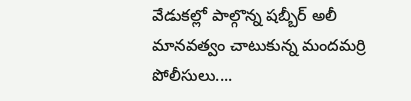వేడుకల్లో పాల్గొన్న షబ్బీర్ అలీ
మానవత్వం చాటుకున్న మందమర్రి పోలీసులు....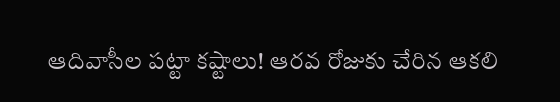ఆదివాసీల పట్టా కష్టాలు! ఆరవ రోజుకు చేరిన ఆకలి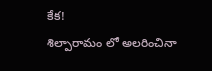కేక!
శిల్పారామం లో అలరించినా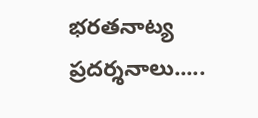భరతనాట్య ప్రదర్శనాలు.....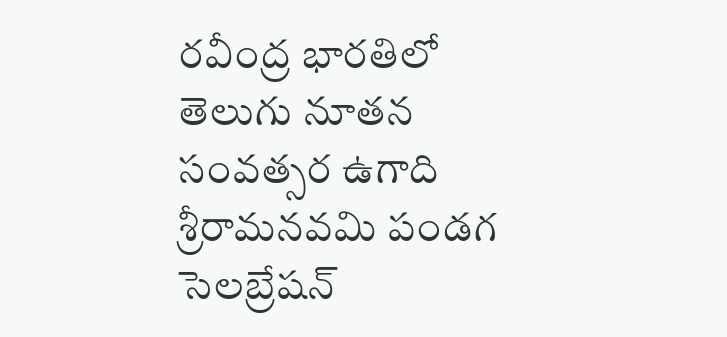రవీంద్ర భారతిలో తెలుగు నూతన సంవత్సర ఉగాది శ్రీరామనవమి పండగ సెలబ్రేషన్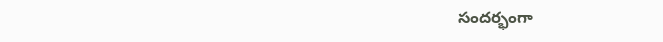సందర్భంగా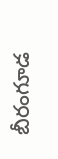బీరంగూడ